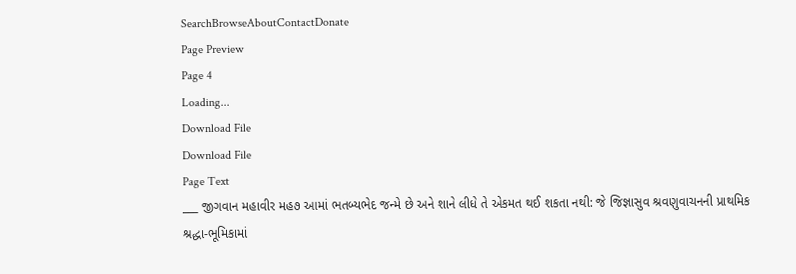SearchBrowseAboutContactDonate
Page Preview
Page 4
Loading...
Download File
Download File
Page Text
___ જીગવાન મહાવીર મહ૭ આમાં ભતબ્યભેદ જન્મે છે અને શાને લીધે તે એકમત થઈ શકતા નથી: જે જિજ્ઞાસુવ શ્રવણુવાચનની પ્રાથમિક શ્રદ્ધા-ભૂમિકામાં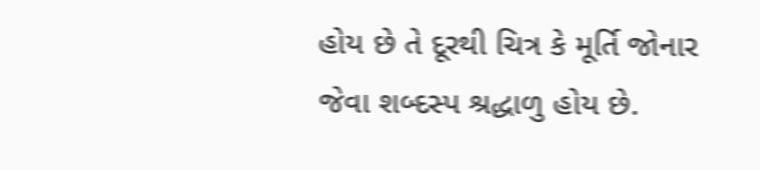હોય છે તે દૂરથી ચિત્ર કે મૂર્તિ જોનાર જેવા શબ્દસ્પ શ્રદ્ધાળુ હોય છે.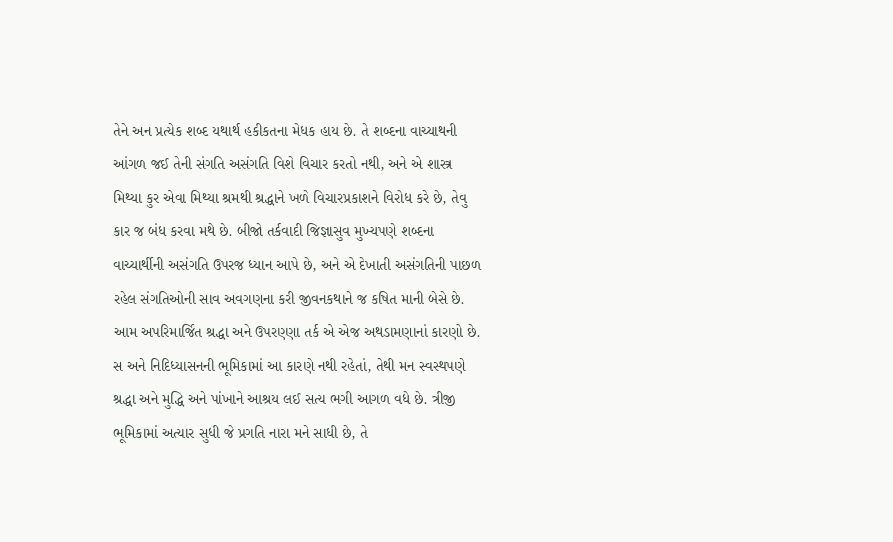તેને અન પ્રત્યેક શબ્દ યથાર્થ હકીકતના મેધક હાય છે. તે શબ્દના વાચ્યાથની આંગળ જઈ તેની સંગતિ અસંગતિ વિશે વિચાર કરતો નથી, અને એ શાસ્ત્ર મિથ્યા કુર એવા મિથ્યા શ્રમથી શ્રદ્ધાને ખળે વિચારપ્રકાશને વિરોધ કરે છે, તેવુ કાર જ બંધ કરવા મથે છે. બીજો તર્કવાદી જિજ્ઞાસુવ મુખ્યપણે શબ્દના વાચ્યાર્થીની અસંગતિ ઉપરજ ધ્યાન આપે છે, અને એ દેખાતી અસંગતિની પાછળ રહેલ સંગતિઓની સાવ અવગણના કરી જીવનકથાને જ કષિત માની બેસે છે. આમ અપરિમાર્જિત શ્રદ્ધા અને ઉપરણ્ણા તર્ક એ એજ અથડામણાનાં કારણો છે. સ અને નિદિધ્યાસનની ભૂમિકામાં આ કારણે નથી રહેતાં, તેથી મન સ્વસ્થપણે શ્રદ્ધા અને મુદ્ધિ અને પાંખાને આશ્રય લઈ સત્ય ભગી આગળ વધે છે. ત્રીજી ભૂમિકામાં અત્યાર સુધી જે પ્રગતિ નારા મને સાધી છે, તે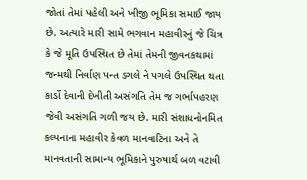જોતાં તેમાં પહેલી અને ખીજી ભૂમિકા સમાઈ જાય છે. અત્યારે મારી સામે ભગવાન મહાવીરનું જે ચિત્ર કે જે મૂતિ ઉપસ્થિત છે તેમાં તેમની જીવનકથામાં જન્મથી નિર્વાણ પન્ત ડગલે ને પગલે ઉપસ્થિત થતા કાર્ડો દેવાની દેખીતી અસંગતિ તેમ જ ગર્ભાપહરણ જેવી અસંગતિ ગળી જય છે. મારી સંશાધનોનમિત કલ્પનાના મહાવીર કેવળ માનવાટિના અને તે માનવતાની સામાન્ય ભૂમિકાને પુરુષાર્થ બળ વટાવી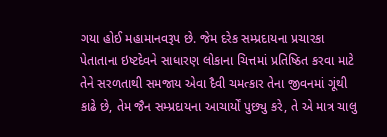ગયા હોઈ મહામાનવરૂપ છે. જેમ દરેક સમ્પ્રદાયના પ્રચારકા પેતાતાના ઇષ્ટદેવને સાધારણ લોકાના ચિત્તમાં પ્રતિષ્ઠિત કરવા માટે તેને સરળતાથી સમજાય એવા દૈવી ચમત્કાર તેના જીવનમાં ગૂંથી કાઢે છે, તેમ જૈન સમ્પ્રદાયના આચાર્યોં પુછ્યુ કરે, તે એ માત્ર ચાલુ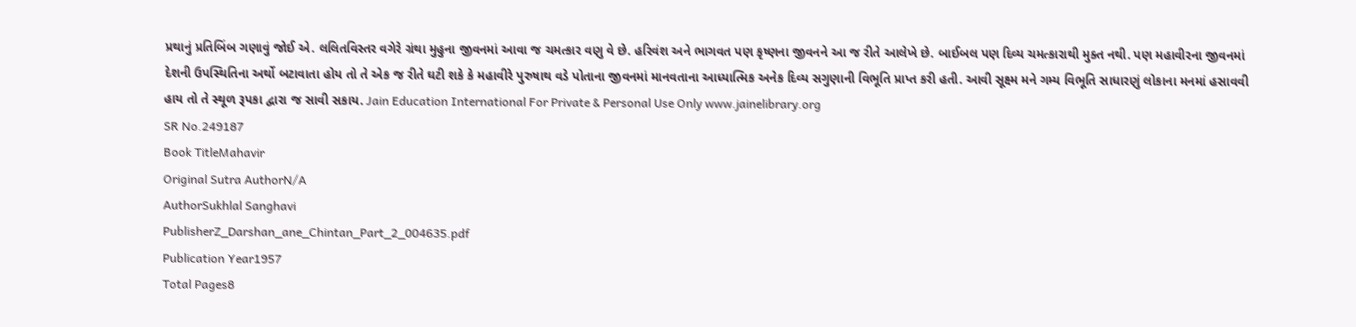પ્રથાનું પ્રતિબિંબ ગણાવું જોઈ એ. લલિતવિસ્તર વગેરે ગ્રંથા મુહુના જીવનમાં આવા જ ચમત્કાર વણુ વે છે. હરિવંશ અને ભાગવત પણ કૃષ્ણના જીવનને આ જ રીતે આલેખે છે. બાઈબલ પણ દિવ્ય ચમત્કારાથી મુક્ત નથી. પણ મહાવીરના જીવનમાં દેશની ઉપસ્થિતિના અર્થો બટાવાતા હોય તો તે એક જ રીતે ઘટી શકે કે મહાવીરે પુરુષાથ વડે પોતાના જીવનમાં માનવતાના આધ્યાત્મિક અનેક દિવ્ય સગુણાની વિભૂતિ પ્રાપ્ત કરી હતી. આવી સૂક્ષ્મ મને ગમ્ય વિભૂતિ સાધારણું લોકાના મનમાં હસાવવી હાય તો તે સ્થૂળ રૂપકા દ્વારા જ સાવી સકાય. Jain Education International For Private & Personal Use Only www.jainelibrary.org
SR No.249187
Book TitleMahavir
Original Sutra AuthorN/A
AuthorSukhlal Sanghavi
PublisherZ_Darshan_ane_Chintan_Part_2_004635.pdf
Publication Year1957
Total Pages8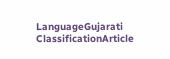LanguageGujarati
ClassificationArticle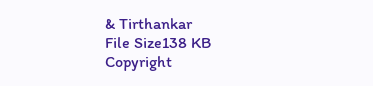& Tirthankar
File Size138 KB
Copyright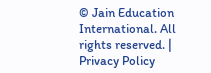© Jain Education International. All rights reserved. | Privacy Policy